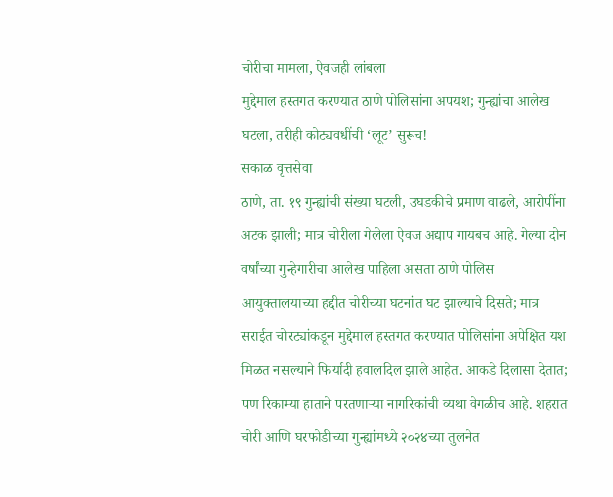चोरीचा मामला, ऐवजही लांबला
मुद्देमाल हस्तगत करण्यात ठाणे पोलिसांना अपयश; गुन्ह्यांचा आलेख घटला, तरीही कोट्यवधींची ‘लूट’ सुरूच!
सकाळ वृत्तसेवा
ठाणे, ता. १९ गुन्ह्यांची संख्या घटली, उघडकीचे प्रमाण वाढले, आरोपींना अटक झाली; मात्र चोरीला गेलेला ऐवज अद्याप गायबच आहे. गेल्या दोन वर्षांच्या गुन्हेगारीचा आलेख पाहिला असता ठाणे पोलिस आयुक्तालयाच्या हद्दीत चोरीच्या घटनांत घट झाल्याचे दिसते; मात्र सराईत चोरट्यांकडून मुद्देमाल हस्तगत करण्यात पोलिसांना अपेक्षित यश मिळत नसल्याने फिर्यादी हवालदिल झाले आहेत. आकडे दिलासा देतात; पण रिकाम्या हाताने परतणाऱ्या नागरिकांची व्यथा वेगळीच आहे. शहरात चोरी आणि घरफोडीच्या गुन्ह्यांमध्ये २०२४च्या तुलनेत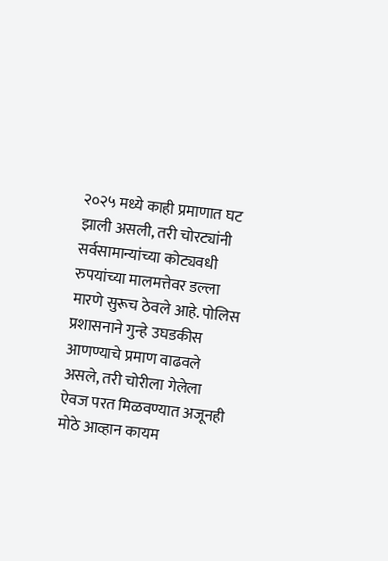२०२५ मध्ये काही प्रमाणात घट झाली असली, तरी चोरट्यांनी सर्वसामान्यांच्या कोट्यवधी रुपयांच्या मालमत्तेवर डल्ला मारणे सुरूच ठेवले आहे. पोलिस प्रशासनाने गुन्हे उघडकीस आणण्याचे प्रमाण वाढवले असले, तरी चोरीला गेलेला ऐवज परत मिळवण्यात अजूनही मोठे आव्हान कायम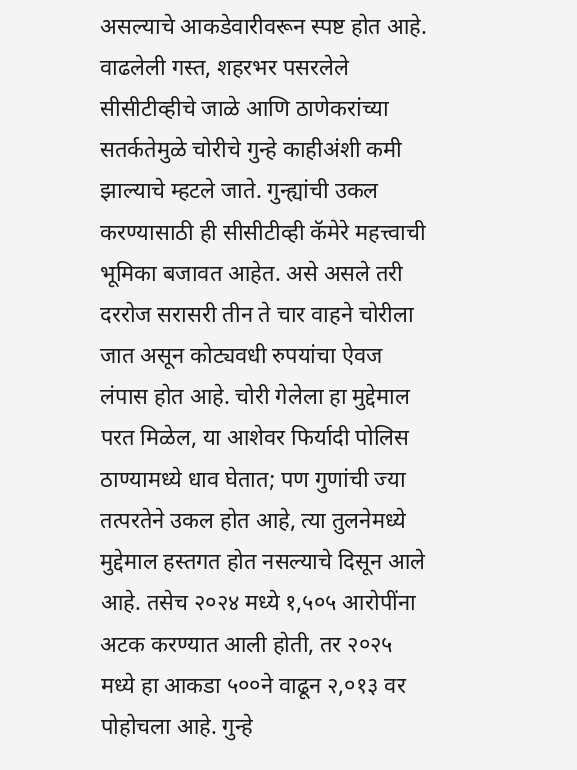असल्याचे आकडेवारीवरून स्पष्ट होत आहे.
वाढलेली गस्त, शहरभर पसरलेले सीसीटीव्हीचे जाळे आणि ठाणेकरांच्या सतर्कतेमुळे चोरीचे गुन्हे काहीअंशी कमी झाल्याचे म्हटले जाते. गुन्ह्यांची उकल करण्यासाठी ही सीसीटीव्ही कॅमेरे महत्त्वाची भूमिका बजावत आहेत. असे असले तरी दररोज सरासरी तीन ते चार वाहने चोरीला जात असून कोट्यवधी रुपयांचा ऐवज लंपास होत आहे. चोरी गेलेला हा मुद्देमाल परत मिळेल, या आशेवर फिर्यादी पोलिस ठाण्यामध्ये धाव घेतात; पण गुणांची ज्या तत्परतेने उकल होत आहे, त्या तुलनेमध्ये मुद्देमाल हस्तगत होत नसल्याचे दिसून आले आहे. तसेच २०२४ मध्ये १,५०५ आरोपींना अटक करण्यात आली होती, तर २०२५ मध्ये हा आकडा ५००ने वाढून २,०१३ वर पोहोचला आहे. गुन्हे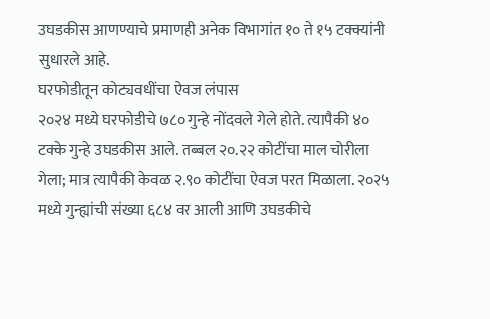उघडकीस आणण्याचे प्रमाणही अनेक विभागांत १० ते १५ टक्क्यांनी सुधारले आहे.
घरफोडीतून कोट्यवधींचा ऐवज लंपास
२०२४ मध्ये घरफोडीचे ७८० गुन्हे नोंदवले गेले होते. त्यापैकी ४० टक्के गुन्हे उघडकीस आले. तब्बल २०.२२ कोटींचा माल चोरीला गेला; मात्र त्यापैकी केवळ २.९० कोटींचा ऐवज परत मिळाला. २०२५ मध्ये गुन्ह्यांची संख्या ६८४ वर आली आणि उघडकीचे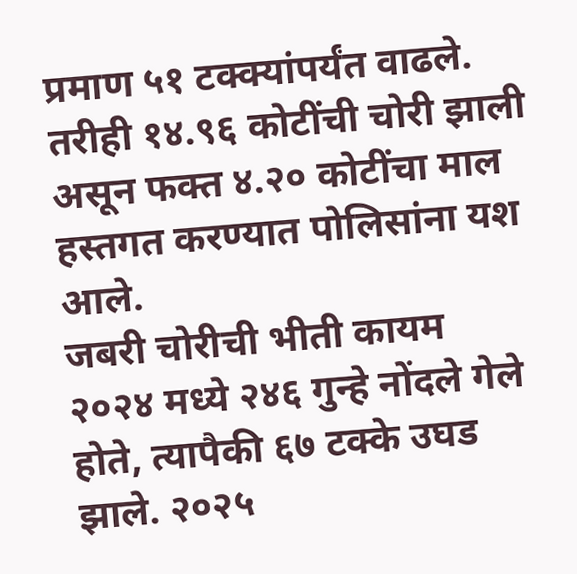प्रमाण ५१ टक्क्यांपर्यंत वाढले. तरीही १४.९६ कोटींची चोरी झाली असून फक्त ४.२० कोटींचा माल हस्तगत करण्यात पोलिसांना यश आले.
जबरी चोरीची भीती कायम
२०२४ मध्ये २४६ गुन्हे नोंदले गेले होते, त्यापैकी ६७ टक्के उघड झाले. २०२५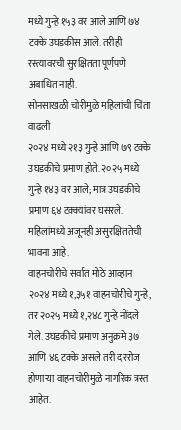मध्ये गुन्हे १५३ वर आले आणि ७४ टक्के उघडकीस आले. तरीही रस्त्यावरची सुरक्षितता पूर्णपणे अबाधित नाही.
सोनसाखळी चोरीमुळे महिलांची चिंता वाढली
२०२४ मध्ये २१३ गुन्हे आणि ७९ टक्के उघडकीचे प्रमाण होते. २०२५ मध्ये गुन्हे १४३ वर आले; मात्र उघडकीचे प्रमाण ६४ टक्क्यांवर घसरले. महिलांमध्ये अजूनही असुरक्षिततेची भावना आहे.
वाहनचोरीचे सर्वात मोठे आव्हान
२०२४ मध्ये १,३५१ वाहनचोरीचे गुन्हे, तर २०२५ मध्ये १,२४८ गुन्हे नोंदले गेले. उघडकीचे प्रमाण अनुक्रमे ३७ आणि ४६ टक्के असले तरी दररोज होणाऱ्या वाहनचोरीमुळे नागरिक त्रस्त आहेत.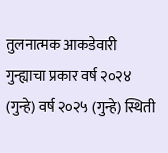तुलनात्मक आकडेवारी
गुन्ह्याचा प्रकार वर्ष २०२४ (गुन्हे) वर्ष २०२५ (गुन्हे) स्थिती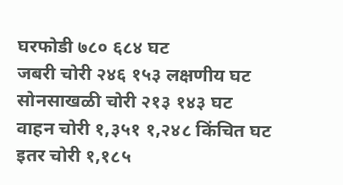घरफोडी ७८० ६८४ घट
जबरी चोरी २४६ १५३ लक्षणीय घट
सोनसाखळी चोरी २१३ १४३ घट
वाहन चोरी १,३५१ १,२४८ किंचित घट
इतर चोरी १,१८५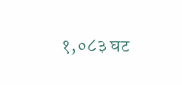१,०८३ घट